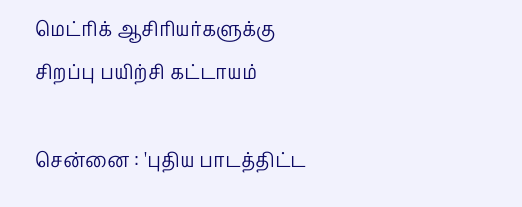மெட்ரிக் ஆசிரியர்களுக்கு சிறப்பு பயிற்சி கட்டாயம்

சென்னை : 'புதிய பாடத்திட்ட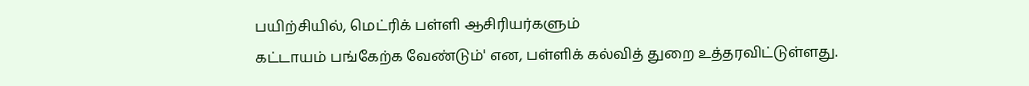பயிற்சியில், மெட்ரிக் பள்ளி ஆசிரியர்களும்
கட்டாயம் பங்கேற்க வேண்டும்' என, பள்ளிக் கல்வித் துறை உத்தரவிட்டுள்ளது.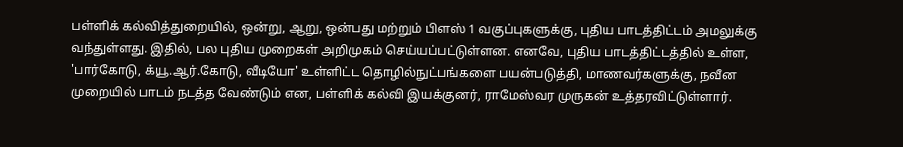பள்ளிக் கல்வித்துறையில், ஒன்று, ஆறு, ஒன்பது மற்றும் பிளஸ் 1 வகுப்புகளுக்கு, புதிய பாடத்திட்டம் அமலுக்கு வந்துள்ளது. இதில், பல புதிய முறைகள் அறிமுகம் செய்யப்பட்டுள்ளன. எனவே, புதிய பாடத்திட்டத்தில் உள்ள, 'பார்கோடு, க்யூ.ஆர்.கோடு, வீடியோ' உள்ளிட்ட தொழில்நுட்பங்களை பயன்படுத்தி, மாணவர்களுக்கு, நவீன முறையில் பாடம் நடத்த வேண்டும் என, பள்ளிக் கல்வி இயக்குனர், ராமேஸ்வர முருகன் உத்தரவிட்டுள்ளார்.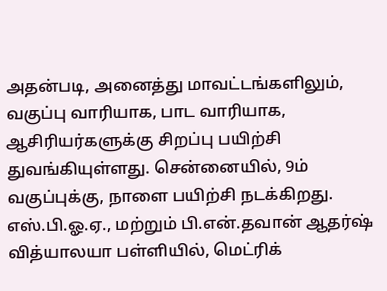அதன்படி, அனைத்து மாவட்டங்களிலும், வகுப்பு வாரியாக, பாட வாரியாக, ஆசிரியர்களுக்கு சிறப்பு பயிற்சி துவங்கியுள்ளது. சென்னையில், 9ம் வகுப்புக்கு, நாளை பயிற்சி நடக்கிறது. எஸ்.பி.ஓ.ஏ., மற்றும் பி.என்.தவான் ஆதர்ஷ் வித்யாலயா பள்ளியில், மெட்ரிக்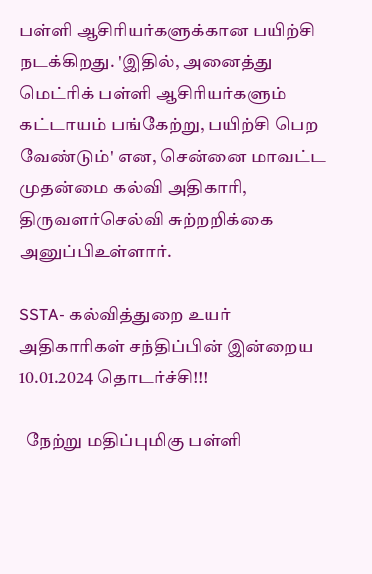பள்ளி ஆசிரியர்களுக்கான பயிற்சி நடக்கிறது. 'இதில், அனைத்து மெட்ரிக் பள்ளி ஆசிரியர்களும் கட்டாயம் பங்கேற்று, பயிற்சி பெற வேண்டும்' என, சென்னை மாவட்ட முதன்மை கல்வி அதிகாரி, திருவளர்செல்வி சுற்றறிக்கை அனுப்பிஉள்ளார்.

SSTA- கல்வித்துறை உயர் அதிகாரிகள் சந்திப்பின் இன்றைய 10.01.2024 தொடர்ச்சி!!!

  நேற்று மதிப்புமிகு பள்ளி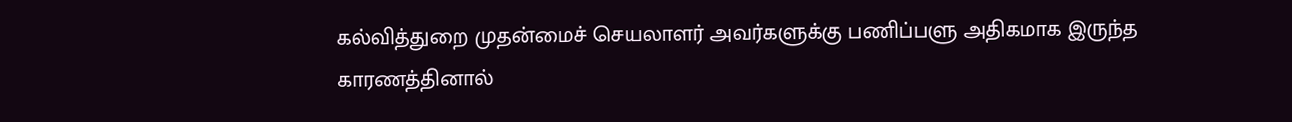கல்வித்துறை முதன்மைச் செயலாளர் அவர்களுக்கு பணிப்பளு அதிகமாக இருந்த காரணத்தினால்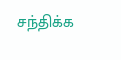சந்திக்க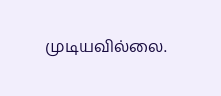முடியவில்லை.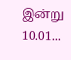இன்று 10.01...